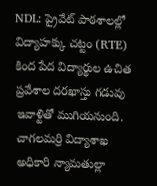NDL: ప్రైవేట్ పాఠశాలల్లో విద్యాహక్కు చట్టం (RTE) కింద పేద విద్యార్థుల ఉచిత ప్రవేశాల దరఖాస్తు గడువు ఇవాళ్టితో ముగియనుంది. చాగలమర్రి విద్యాశాఖ అధికారి న్యామతుల్లా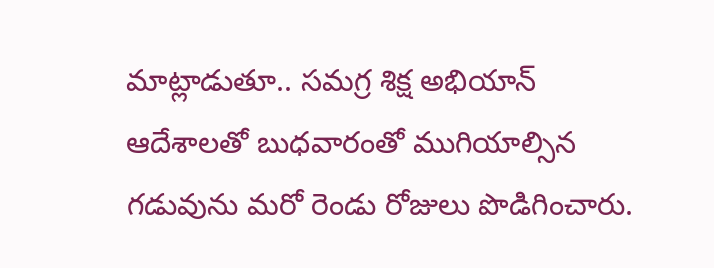మాట్లాడుతూ.. సమగ్ర శిక్ష అభియాన్ ఆదేశాలతో బుధవారంతో ముగియాల్సిన గడువును మరో రెండు రోజులు పొడిగించారు.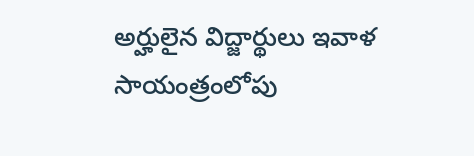అర్హులైన విద్జార్థులు ఇవాళ సాయంత్రంలోపు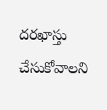దరఖాస్తు చేసుకోవాలని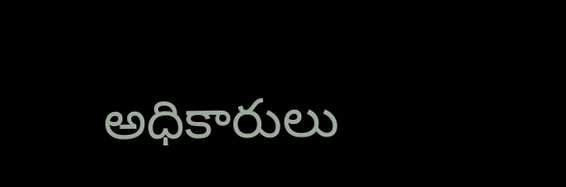అధికారులు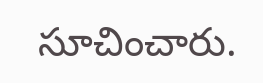సూచించారు.